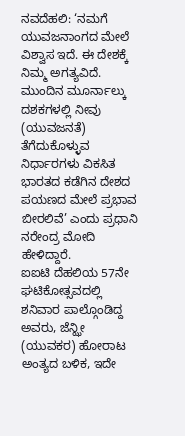ನವದೆಹಲಿ: ‘ನಮಗೆ ಯುವಜನಾಂಗದ ಮೇಲೆ ವಿಶ್ವಾಸ ಇದೆ. ಈ ದೇಶಕ್ಕೆ ನಿಮ್ಮ ಅಗತ್ಯವಿದೆ. ಮುಂದಿನ ಮೂರ್ನಾಲ್ಕು ದಶಕಗಳಲ್ಲಿ ನೀವು (ಯುವಜನತೆ) ತೆಗೆದುಕೊಳ್ಳುವ ನಿರ್ಧಾರಗಳು ವಿಕಸಿತ ಭಾರತದ ಕಡೆಗಿನ ದೇಶದ ಪಯಣದ ಮೇಲೆ ಪ್ರಭಾವ ಬೀರಲಿವೆ’ ಎಂದು ಪ್ರಧಾನಿ ನರೇಂದ್ರ ಮೋದಿ ಹೇಳಿದ್ದಾರೆ.
ಐಐಟಿ ದೆಹಲಿಯ 57ನೇ ಘಟಿಕೋತ್ಸವದಲ್ಲಿ ಶನಿವಾರ ಪಾಲ್ಗೊಂಡಿದ್ದ ಅವರು, ಜೆನ್ಝೀ (ಯುವಕರ) ಹೋರಾಟ ಅಂತ್ಯದ ಬಳಿಕ, ಇದೇ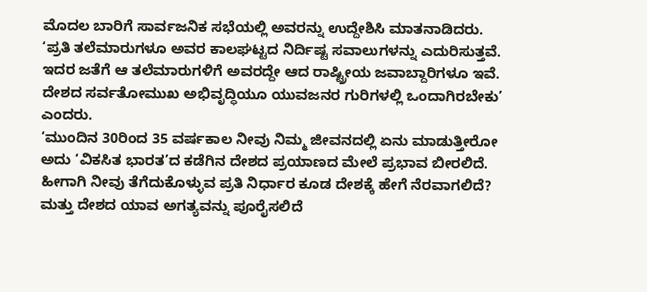ಮೊದಲ ಬಾರಿಗೆ ಸಾರ್ವಜನಿಕ ಸಭೆಯಲ್ಲಿ ಅವರನ್ನು ಉದ್ದೇಶಿಸಿ ಮಾತನಾಡಿದರು.
‘ಪ್ರತಿ ತಲೆಮಾರುಗಳೂ ಅವರ ಕಾಲಘಟ್ಟದ ನಿರ್ದಿಷ್ಟ ಸವಾಲುಗಳನ್ನು ಎದುರಿಸುತ್ತವೆ. ಇದರ ಜತೆಗೆ ಆ ತಲೆಮಾರುಗಳಿಗೆ ಅವರದ್ದೇ ಆದ ರಾಷ್ಟ್ರೀಯ ಜವಾಬ್ದಾರಿಗಳೂ ಇವೆ. ದೇಶದ ಸರ್ವತೋಮುಖ ಅಭಿವೃದ್ಧಿಯೂ ಯುವಜನರ ಗುರಿಗಳಲ್ಲಿ ಒಂದಾಗಿರಬೇಕು’ ಎಂದರು.
‘ಮುಂದಿನ 30ರಿಂದ 35 ವರ್ಷಕಾಲ ನೀವು ನಿಮ್ಮ ಜೀವನದಲ್ಲಿ ಏನು ಮಾಡುತ್ತೀರೋ ಅದು ‘ವಿಕಸಿತ ಭಾರತ’ದ ಕಡೆಗಿನ ದೇಶದ ಪ್ರಯಾಣದ ಮೇಲೆ ಪ್ರಭಾವ ಬೀರಲಿದೆ. ಹೀಗಾಗಿ ನೀವು ತೆಗೆದುಕೊಳ್ಳುವ ಪ್ರತಿ ನಿರ್ಧಾರ ಕೂಡ ದೇಶಕ್ಕೆ ಹೇಗೆ ನೆರವಾಗಲಿದೆ? ಮತ್ತು ದೇಶದ ಯಾವ ಅಗತ್ಯವನ್ನು ಪೂರೈಸಲಿದೆ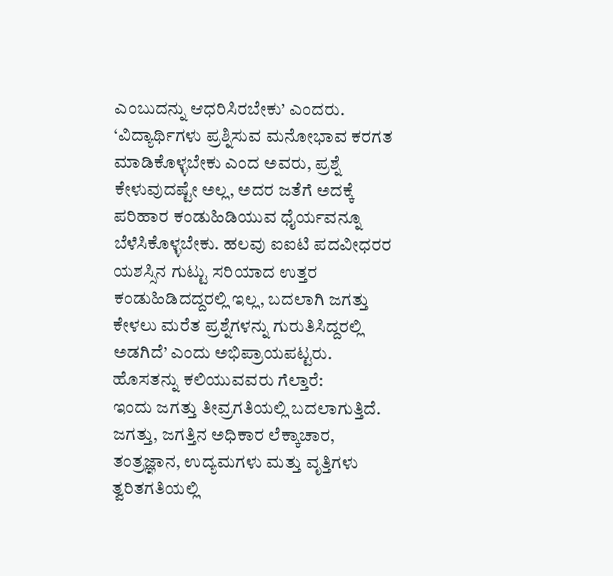ಎಂಬುದನ್ನು ಆಧರಿಸಿರಬೇಕು’ ಎಂದರು.
‘ವಿದ್ಯಾರ್ಥಿಗಳು ಪ್ರಶ್ನಿಸುವ ಮನೋಭಾವ ಕರಗತ ಮಾಡಿಕೊಳ್ಳಬೇಕು ಎಂದ ಅವರು, ಪ್ರಶ್ನೆ ಕೇಳುವುದಷ್ಟೇ ಅಲ್ಲ, ಅದರ ಜತೆಗೆ ಅದಕ್ಕೆ ಪರಿಹಾರ ಕಂಡುಹಿಡಿಯುವ ಧೈರ್ಯವನ್ನೂ ಬೆಳೆಸಿಕೊಳ್ಳಬೇಕು. ಹಲವು ಐಐಟಿ ಪದವೀಧರರ ಯಶಸ್ಸಿನ ಗುಟ್ಟು ಸರಿಯಾದ ಉತ್ತರ ಕಂಡುಹಿಡಿದದ್ದರಲ್ಲಿ ಇಲ್ಲ, ಬದಲಾಗಿ ಜಗತ್ತು ಕೇಳಲು ಮರೆತ ಪ್ರಶ್ನೆಗಳನ್ನು ಗುರುತಿಸಿದ್ದರಲ್ಲಿ ಅಡಗಿದೆ’ ಎಂದು ಅಭಿಪ್ರಾಯಪಟ್ಟರು.
ಹೊಸತನ್ನು ಕಲಿಯುವವರು ಗೆಲ್ತಾರೆ:
ಇಂದು ಜಗತ್ತು ತೀವ್ರಗತಿಯಲ್ಲಿ ಬದಲಾಗುತ್ತಿದೆ. ಜಗತ್ತು, ಜಗತ್ತಿನ ಅಧಿಕಾರ ಲೆಕ್ಕಾಚಾರ, ತಂತ್ರಜ್ಞಾನ, ಉದ್ಯಮಗಳು ಮತ್ತು ವೃತ್ತಿಗಳು ತ್ವರಿತಗತಿಯಲ್ಲಿ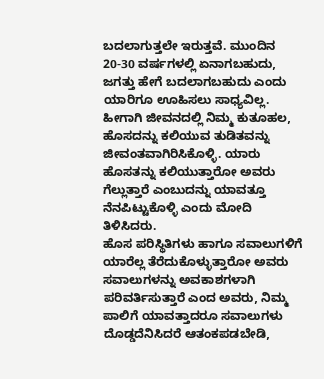ಬದಲಾಗುತ್ತಲೇ ಇರುತ್ತವೆ. ಮುಂದಿನ 20-30 ವರ್ಷಗಳಲ್ಲಿ ಏನಾಗಬಹುದು, ಜಗತ್ತು ಹೇಗೆ ಬದಲಾಗಬಹುದು ಎಂದು ಯಾರಿಗೂ ಊಹಿಸಲು ಸಾಧ್ಯವಿಲ್ಲ. ಹೀಗಾಗಿ ಜೀವನದಲ್ಲಿ ನಿಮ್ಮ ಕುತೂಹಲ, ಹೊಸದನ್ನು ಕಲಿಯುವ ತುಡಿತವನ್ನು ಜೀವಂತವಾಗಿರಿಸಿಕೊಳ್ಳಿ. ಯಾರು ಹೊಸತನ್ನು ಕಲಿಯುತ್ತಾರೋ ಅವರು ಗೆಲ್ಲುತ್ತಾರೆ ಎಂಬುದನ್ನು ಯಾವತ್ತೂ ನೆನಪಿಟ್ಟುಕೊಳ್ಳಿ ಎಂದು ಮೋದಿ ತಿಳಿಸಿದರು.
ಹೊಸ ಪರಿಸ್ಥಿತಿಗಳು ಹಾಗೂ ಸವಾಲುಗಳಿಗೆ ಯಾರೆಲ್ಲ ತೆರೆದುಕೊಳ್ಳುತ್ತಾರೋ ಅವರು ಸವಾಲುಗಳನ್ನು ಅವಕಾಶಗಳಾಗಿ ಪರಿವರ್ತಿಸುತ್ತಾರೆ ಎಂದ ಅವರು, ನಿಮ್ಮ ಪಾಲಿಗೆ ಯಾವತ್ತಾದರೂ ಸವಾಲುಗಳು ದೊಡ್ಡದೆನಿಸಿದರೆ ಆತಂಕಪಡಬೇಡಿ,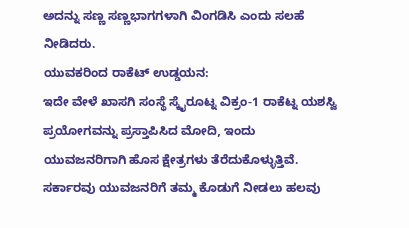ಅದನ್ನು ಸಣ್ಣ ಸಣ್ಣಭಾಗಗಳಾಗಿ ವಿಂಗಡಿಸಿ ಎಂದು ಸಲಹೆ ನೀಡಿದರು.
ಯುವಕರಿಂದ ರಾಕೆಟ್ ಉಡ್ಡಯನ:
ಇದೇ ವೇಳೆ ಖಾಸಗಿ ಸಂಸ್ಥೆ ಸ್ಕೈರೂಟ್ನ ವಿಕ್ರಂ-1 ರಾಕೆಟ್ನ ಯಶಸ್ವಿ ಪ್ರಯೋಗವನ್ನು ಪ್ರಸ್ತಾಪಿಸಿದ ಮೋದಿ, ಇಂದು ಯುವಜನರಿಗಾಗಿ ಹೊಸ ಕ್ಷೇತ್ರಗಳು ತೆರೆದುಕೊಳ್ಳುತ್ತಿವೆ. ಸರ್ಕಾರವು ಯುವಜನರಿಗೆ ತಮ್ಮ ಕೊಡುಗೆ ನೀಡಲು ಹಲವು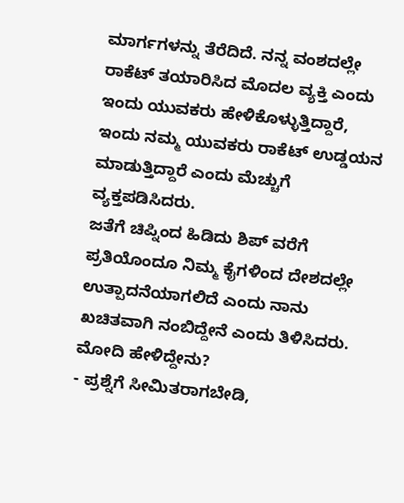ಮಾರ್ಗಗಳನ್ನು ತೆರೆದಿದೆ. ನನ್ನ ವಂಶದಲ್ಲೇ ರಾಕೆಟ್ ತಯಾರಿಸಿದ ಮೊದಲ ವ್ಯಕ್ತಿ ಎಂದು ಇಂದು ಯುವಕರು ಹೇಳಿಕೊಳ್ಳುತ್ತಿದ್ದಾರೆ, ಇಂದು ನಮ್ಮ ಯುವಕರು ರಾಕೆಟ್ ಉಡ್ಡಯನ ಮಾಡುತ್ತಿದ್ದಾರೆ ಎಂದು ಮೆಚ್ಚುಗೆ ವ್ಯಕ್ತಪಡಿಸಿದರು.
ಜತೆಗೆ ಚಿಪ್ನಿಂದ ಹಿಡಿದು ಶಿಪ್ ವರೆಗೆ ಪ್ರತಿಯೊಂದೂ ನಿಮ್ಮ ಕೈಗಳಿಂದ ದೇಶದಲ್ಲೇ ಉತ್ಪಾದನೆಯಾಗಲಿದೆ ಎಂದು ನಾನು ಖಚಿತವಾಗಿ ನಂಬಿದ್ದೇನೆ ಎಂದು ತಿಳಿಸಿದರು.
ಮೋದಿ ಹೇಳಿದ್ದೇನು?
- ಪ್ರಶ್ನೆಗೆ ಸೀಮಿತರಾಗಬೇಡಿ,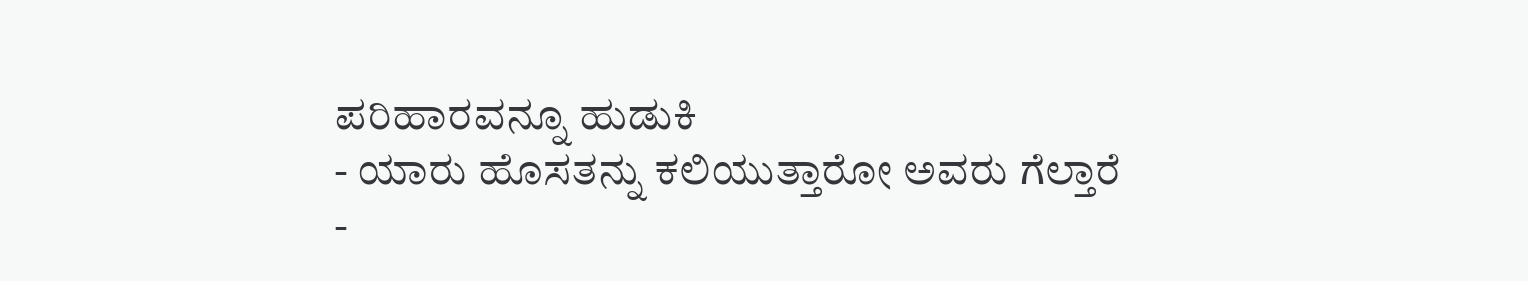ಪರಿಹಾರವನ್ನೂ ಹುಡುಕಿ
- ಯಾರು ಹೊಸತನ್ನು ಕಲಿಯುತ್ತಾರೋ ಅವರು ಗೆಲ್ತಾರೆ
-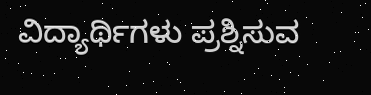ವಿದ್ಯಾರ್ಥಿಗಳು ಪ್ರಶ್ನಿಸುವ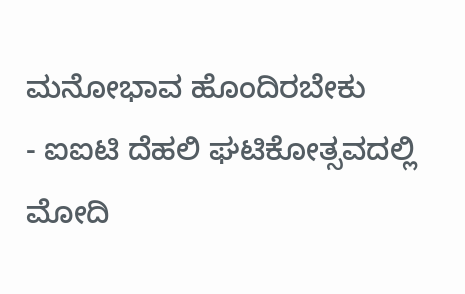ಮನೋಭಾವ ಹೊಂದಿರಬೇಕು
- ಐಐಟಿ ದೆಹಲಿ ಘಟಿಕೋತ್ಸವದಲ್ಲಿ ಮೋದಿ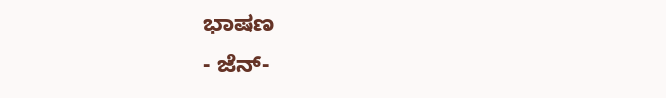ಭಾಷಣ
- ಜೆನ್-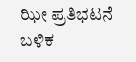ಝೀ ಪ್ರತಿಭಟನೆ ಬಳಿಕ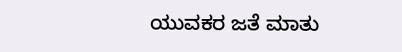ಯುವಕರ ಜತೆ ಮಾತು